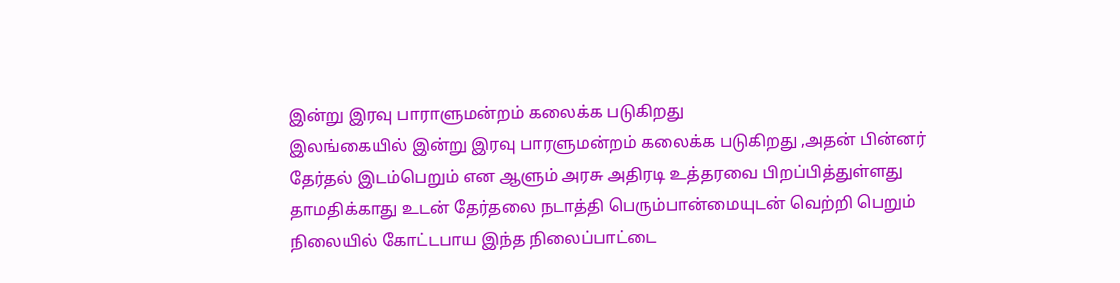இன்று இரவு பாராளுமன்றம் கலைக்க படுகிறது
இலங்கையில் இன்று இரவு பாரளுமன்றம் கலைக்க படுகிறது ,அதன் பின்னர் தேர்தல் இடம்பெறும் என ஆளும் அரசு அதிரடி உத்தரவை பிறப்பித்துள்ளது
தாமதிக்காது உடன் தேர்தலை நடாத்தி பெரும்பான்மையுடன் வெற்றி பெறும் நிலையில் கோட்டபாய இந்த நிலைப்பாட்டை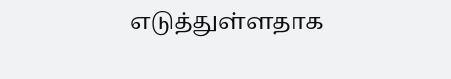எடுத்துள்ளதாக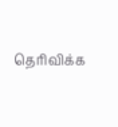தெரிவிக்க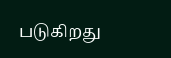படுகிறது